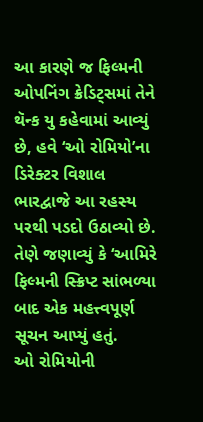આ કારણે જ ફિલ્મની ઓપનિંગ ક્રેડિટ્સમાં તેને થૅન્ક યુ કહેવામાં આવ્યું છે, હવે ‘ઓ રોમિયો’ના ડિરેક્ટર વિશાલ ભારદ્વાજે આ રહસ્ય પરથી પડદો ઉઠાવ્યો છે. તેણે જણાવ્યું કે ‘આમિરે ફિલ્મની સ્ક્રિપ્ટ સાંભળ્યા બાદ એક મહત્ત્વપૂર્ણ સૂચન આપ્યું હતું.
ઓ રોમિયોની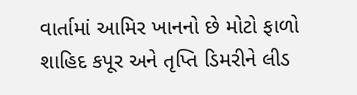વાર્તામાં આમિર ખાનનો છે મોટો ફાળો
શાહિદ કપૂર અને તૃપ્તિ ડિમરીને લીડ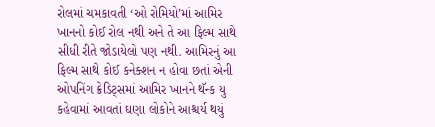રોલમાં ચમકાવતી ‘ઓ રોમિયો’માં આમિર ખાનનો કોઈ રોલ નથી અને તે આ ફિલ્મ સાથે સીધી રીતે જોડાયેલો પણ નથી. આમિરનું આ ફિલ્મ સાથે કોઈ કનેક્શન ન હોવા છતાં એની ઓપનિંગ ક્રેડિટ્સમાં આમિર ખાનને થૅન્ક યુ કહેવામાં આવતાં ઘણા લોકોને આશ્ચર્ય થયું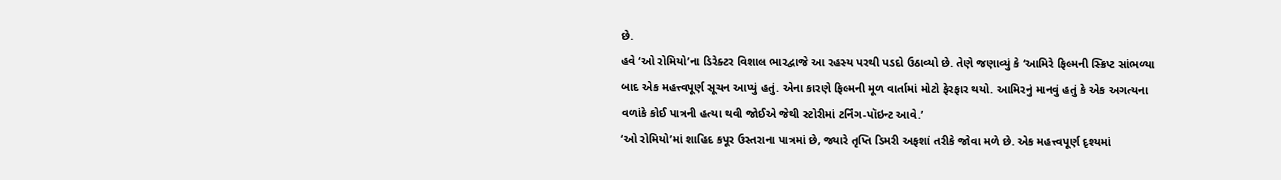છે.
હવે ‘ઓ રોમિયો’ના ડિરેક્ટર વિશાલ ભારદ્વાજે આ રહસ્ય પરથી પડદો ઉઠાવ્યો છે. તેણે જણાવ્યું કે ‘આમિરે ફિલ્મની સ્ક્રિપ્ટ સાંભળ્યા બાદ એક મહત્ત્વપૂર્ણ સૂચન આપ્યું હતું. એના કારણે ફિલ્મની મૂળ વાર્તામાં મોટો ફેરફાર થયો. આમિરનું માનવું હતું કે એક અગત્યના વળાંકે કોઈ પાત્રની હત્યા થવી જોઈએ જેથી સ્ટોરીમાં ટર્નિંગ-પૉઇન્ટ આવે.’
‘ઓ રોમિયો’માં શાહિદ કપૂર ઉસ્તરાના પાત્રમાં છે, જ્યારે તૃપ્તિ ડિમરી અફશાં તરીકે જોવા મળે છે. એક મહત્ત્વપૂર્ણ દૃશ્યમાં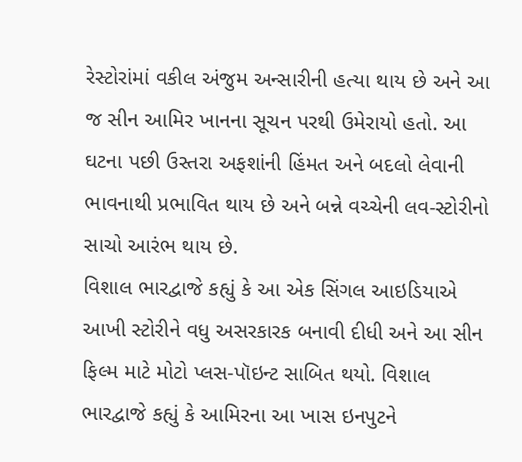રેસ્ટોરાંમાં વકીલ અંજુમ અન્સારીની હત્યા થાય છે અને આ જ સીન આમિર ખાનના સૂચન પરથી ઉમેરાયો હતો. આ ઘટના પછી ઉસ્તરા અફશાંની હિંમત અને બદલો લેવાની ભાવનાથી પ્રભાવિત થાય છે અને બન્ને વચ્ચેની લવ-સ્ટોરીનો સાચો આરંભ થાય છે.
વિશાલ ભારદ્વાજે કહ્યું કે આ એક સિંગલ આઇડિયાએ આખી સ્ટોરીને વધુ અસરકારક બનાવી દીધી અને આ સીન ફિલ્મ માટે મોટો પ્લસ-પૉઇન્ટ સાબિત થયો. વિશાલ ભારદ્વાજે કહ્યું કે આમિરના આ ખાસ ઇનપુટને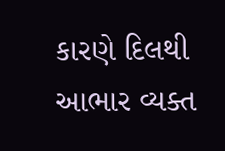કારણે દિલથી આભાર વ્યક્ત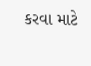કરવા માટે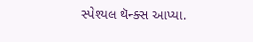સ્પેશ્યલ થૅન્ક્સ આપ્યા.